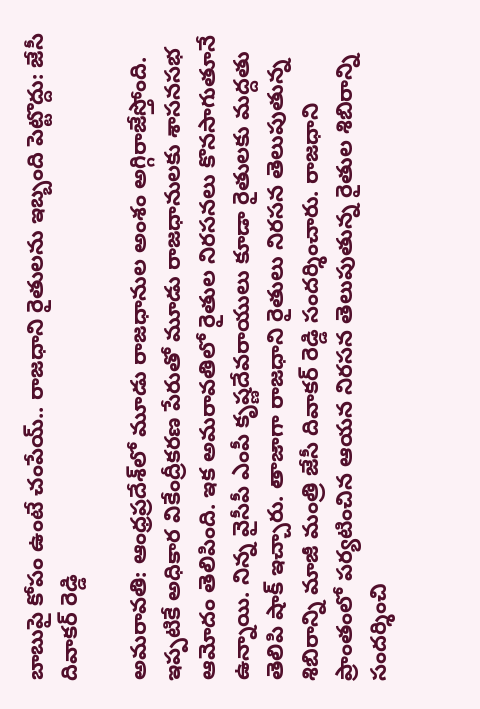బాబుపై కోపం ఉంటే చంపేయ్.. రాజధాని రైతులను ఇబ్బంది పెట్టొద్దు: జేసీ దివాకర్ రెడ్డి

అమరావతి: ఆంధ్రప్రదేశ్‌లో మూడు రాజధానుల అంశం అగ్గిరాజేస్తోంది. ఇప్పటికే అధికార వికేంద్రీకరణ పేరుతో మూడు రాజధానులకు శాసనసభ ఆమోదం తెలిపింది. ఇక అమరావతిలో రైతుల నిరసనలు కొనసాగుతూనే ఉన్నాయి. నిన్న వైసీపీ ఎంపీ కృష్ణదేవరాయులు కూడా రైతులకు మద్దతు తెలిపి షాక్ ఇచ్చారు. తాజాగా రాజధాని రైతులు నిరసన తెలుపుతున్న శిబిరాన్ని మాజీ మంత్రి జేసీ దివాకర్ రెడ్డి సందర్శించారు. రాజధాని ప్రాంతంలో పర్యటించిన ఆయన నిరసన తెలుపుతున్న రైతుల శిబిరాన్ని సందర్శించి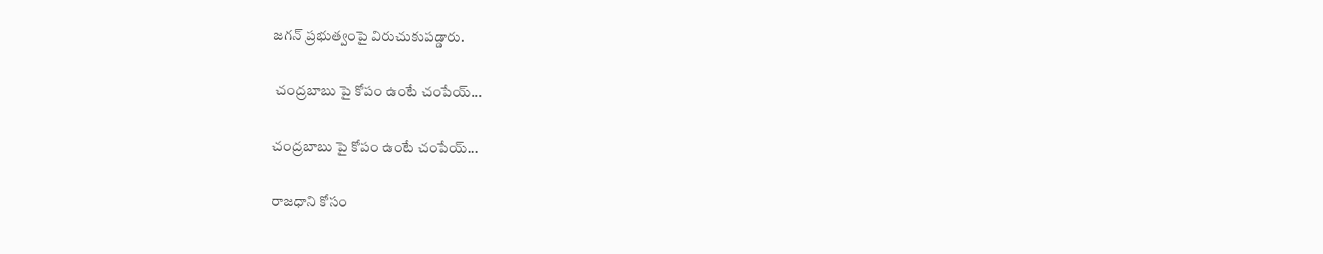జగన్ ప్రభుత్వంపై విరుచుకుపడ్డారు.

 చంద్రబాబు పై కోపం ఉంటే చంపేయ్...

చంద్రబాబు పై కోపం ఉంటే చంపేయ్...

రాజధాని కోసం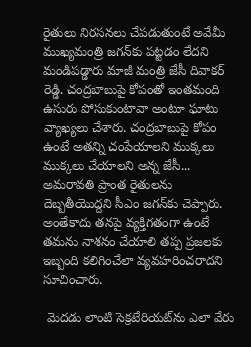రైతులు నిరసనలు చేపడుతుంటే అవేమీ ముఖ్యమంత్రి జగన్‌కు పట్టడం లేదని మండిపడ్డారు మాజీ మంత్రి జేసీ దివాకర్ రెడ్డి. చంద్రబాబుపై కోపంతో ఇంతమంది ఉసురు పోసుకుంటావా అంటూ ఘాటు వ్యాఖ్యలు చేశారు. చంద్రబాబుపై కోపం ఉంటే అతన్ని చంపేయాలని ముక్కలు ముక్కలు చేయాలని అన్న జేసీ... అమరావతి ప్రాంత రైతులను దెబ్బతీయొద్దని సీఎం జగన్‌కు చెప్పారు. అంతేకాదు తనపై వ్యక్తిగతంగా ఉంటే తమను నాశనం చేయాలి తప్ప ప్రజలకు ఇబ్బంది కలిగించేలా వ్యవహరించరాదని సూచించారు.

 మెదడు లాంటి సెక్రటేరియట్‌ను ఎలా వేరు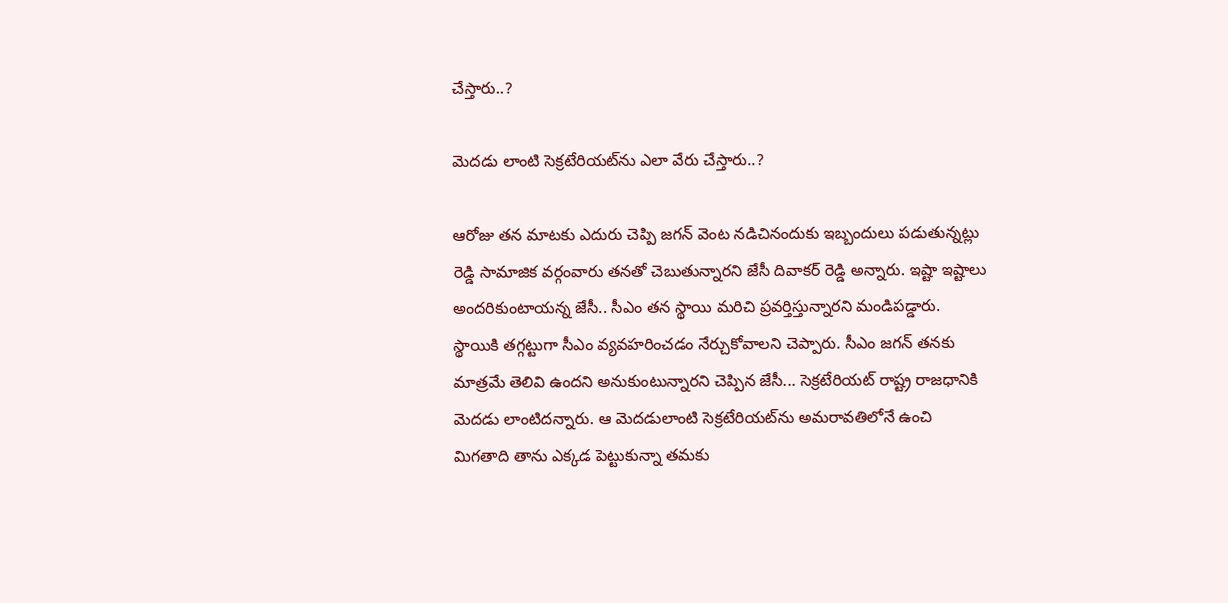చేస్తారు..?

మెదడు లాంటి సెక్రటేరియట్‌ను ఎలా వేరు చేస్తారు..?

ఆరోజు తన మాటకు ఎదురు చెప్పి జగన్‌ వెంట నడిచినందుకు ఇబ్బందులు పడుతున్నట్లు రెడ్డి సామాజిక వర్గంవారు తనతో చెబుతున్నారని జేసీ దివాకర్ రెడ్డి అన్నారు. ఇష్టా ఇష్టాలు అందరికుంటాయన్న జేసీ.. సీఎం తన స్థాయి మరిచి ప్రవర్తిస్తున్నారని మండిపడ్డారు. స్థాయికి తగ్గట్టుగా సీఎం వ్యవహరించడం నేర్చుకోవాలని చెప్పారు. సీఎం జగన్‌ తనకు మాత్రమే తెలివి ఉందని అనుకుంటున్నారని చెప్పిన జేసీ... సెక్రటేరియట్ రాష్ట్ర రాజధానికి మెదడు లాంటిదన్నారు. ఆ మెదడులాంటి సెక్రటేరియట్‌ను అమరావతిలోనే ఉంచి మిగతాది తాను ఎక్కడ పెట్టుకున్నా తమకు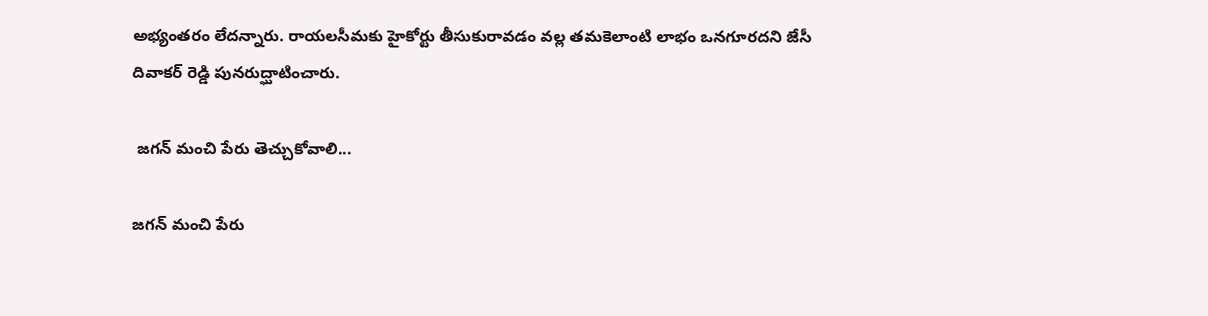అభ్యంతరం లేదన్నారు. రాయలసీమకు హైకోర్టు తీసుకురావడం వల్ల తమకెలాంటి లాభం ఒనగూరదని జేసీ దివాకర్ రెడ్డి పునరుద్ఘాటించారు.

 జగన్ మంచి పేరు తెచ్చుకోవాలి...

జగన్ మంచి పేరు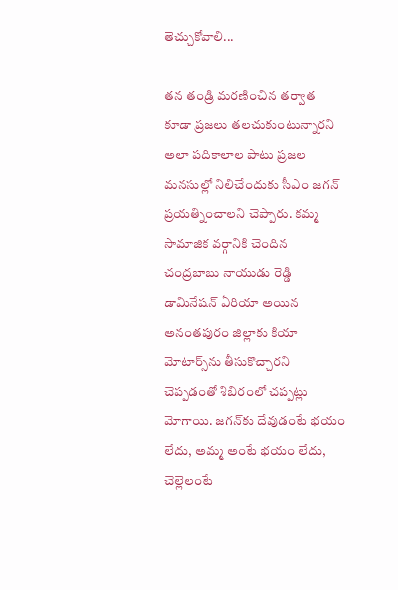తెచ్చుకోవాలి...

తన తండ్రి మరణించిన తర్వాత కూడా ప్రజలు తలచుకుంటున్నారని అలా పదికాలాల పాటు ప్రజల మనసుల్లో నిలిచేందుకు సీఎం జగన్ ప్రయత్నించాలని చెప్పారు. కమ్మ సామాజిక వర్గానికి చెందిన చంద్రబాబు నాయుడు రెడ్డి డామినేషన్ ఏరియా అయిన అనంతపురం జిల్లాకు కియా మోటార్స్‌ను తీసుకొచ్చారని చెప్పడంతో శిబిరంలో చప్పట్లు మోగాయి. జగన్‌కు దేవుడంటే భయం లేదు, అమ్మ అంటే భయం లేదు, చెల్లెలంటే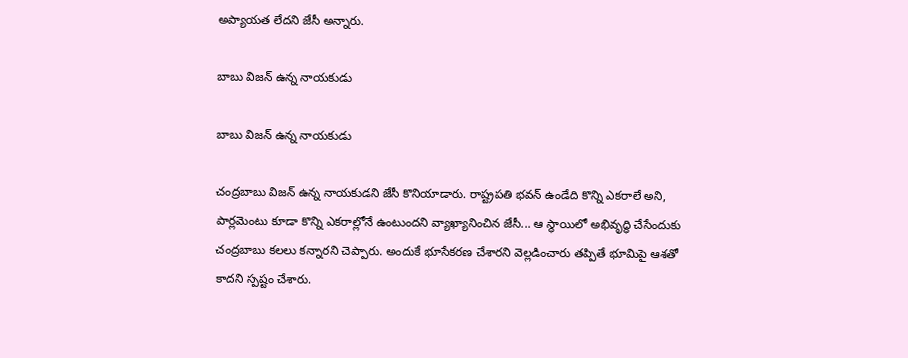అప్యాయత లేదని జేసీ అన్నారు.

బాబు విజన్ ఉన్న నాయకుడు

బాబు విజన్ ఉన్న నాయకుడు

చంద్రబాబు విజన్ ఉన్న నాయకుడని జేసీ కొనియాడారు. రాష్ట్రపతి భవన్ ఉండేది కొన్ని ఎకరాలే అని, పార్లమెంటు కూడా కొన్ని ఎకరాల్లోనే ఉంటుందని వ్యాఖ్యానించిన జేసీ... ఆ స్థాయిలో అభివృద్ధి చేసేందుకు చంద్రబాబు కలలు కన్నారని చెప్పారు. అందుకే భూసేకరణ చేశారని వెల్లడించారు తప్పితే భూమిపై ఆశతో కాదని స్పష్టం చేశారు.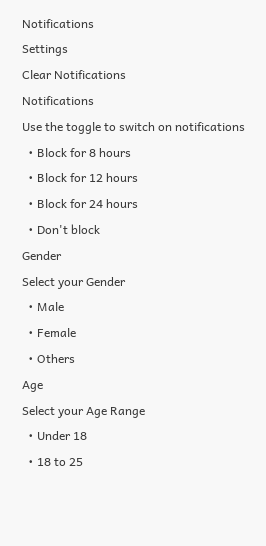Notifications
Settings
Clear Notifications
Notifications
Use the toggle to switch on notifications
  • Block for 8 hours
  • Block for 12 hours
  • Block for 24 hours
  • Don't block
Gender
Select your Gender
  • Male
  • Female
  • Others
Age
Select your Age Range
  • Under 18
  • 18 to 25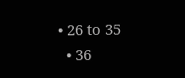• 26 to 35
  • 36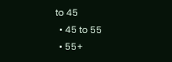to 45
  • 45 to 55
  • 55+